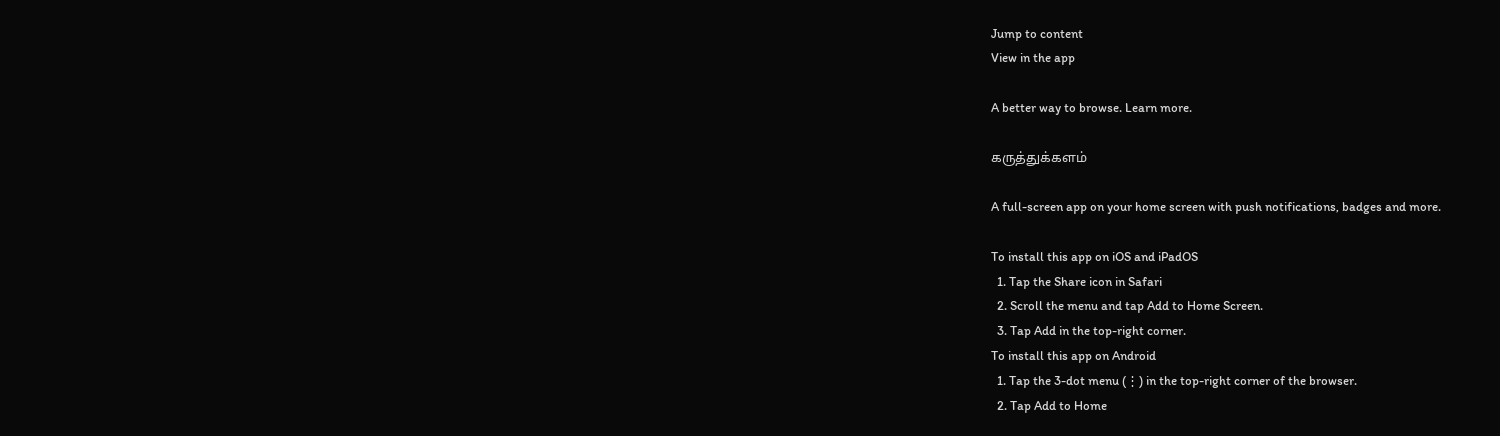Jump to content
View in the app

A better way to browse. Learn more.

கருத்துக்களம்

A full-screen app on your home screen with push notifications, badges and more.

To install this app on iOS and iPadOS
  1. Tap the Share icon in Safari
  2. Scroll the menu and tap Add to Home Screen.
  3. Tap Add in the top-right corner.
To install this app on Android
  1. Tap the 3-dot menu (⋮) in the top-right corner of the browser.
  2. Tap Add to Home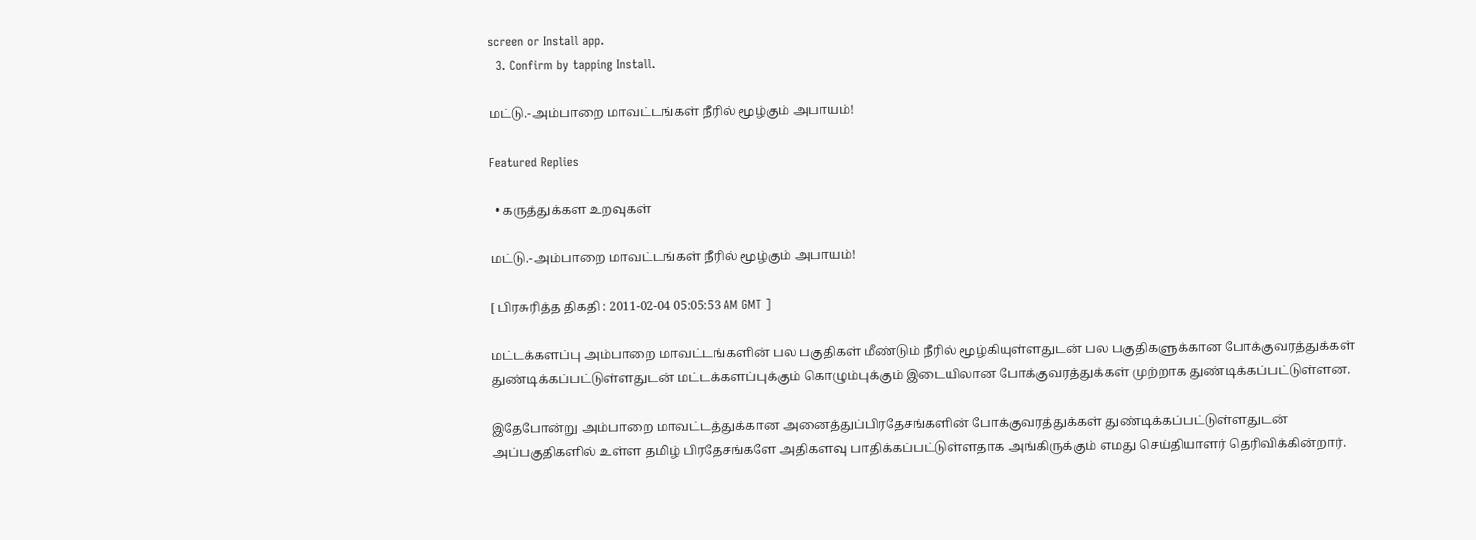screen or Install app.
  3. Confirm by tapping Install.

மட்டு.-அம்பாறை மாவட்டங்கள் நீரில் மூழ்கும் அபாயம்!

Featured Replies

  • கருத்துக்கள உறவுகள்

மட்டு.-அம்பாறை மாவட்டங்கள் நீரில் மூழ்கும் அபாயம்!

[ பிரசுரித்த திகதி : 2011-02-04 05:05:53 AM GMT ]

மட்டக்களப்பு அம்பாறை மாவட்டங்களின் பல பகுதிகள் மீண்டும் நீரில் மூழ்கியுள்ளதுடன் பல பகுதிகளுக்கான போக்குவரத்துக்கள் துண்டிக்கப்பட்டுள்ளதுடன் மட்டக்களப்புக்கும் கொழும்புக்கும் இடையிலான போக்குவரத்துக்கள் முற்றாக துண்டிக்கப்பட்டுள்ளன.

இதேபோன்று அம்பாறை மாவட்டத்துக்கான அனைத்துப்பிரதேசங்களின் போக்குவரத்துக்கள் துண்டிக்கப்பட்டுள்ளதுடன் அப்பகுதிகளில் உள்ள தமிழ் பிரதேசங்களே அதிகளவு பாதிக்கப்பட்டுள்ளதாக அங்கிருக்கும் எமது செய்தியாளர் தெரிவிக்கின்றார்.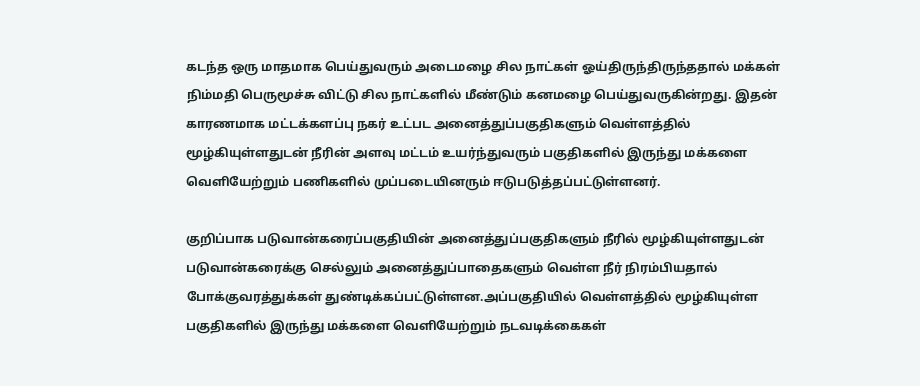கடந்த ஒரு மாதமாக பெய்துவரும் அடைமழை சில நாட்கள் ஓய்திருந்திருந்ததால் மக்கள் நிம்மதி பெருமூச்சு விட்டு சில நாட்களில் மீண்டும் கனமழை பெய்துவருகின்றது. இதன் காரணமாக மட்டக்களப்பு நகர் உட்பட அனைத்துப்பகுதிகளும் வெள்ளத்தில் மூழ்கியுள்ளதுடன் நீரின் அளவு மட்டம் உயர்ந்துவரும் பகுதிகளில் இருந்து மக்களை வெளியேற்றும் பணிகளில் முப்படையினரும் ஈடுபடுத்தப்பட்டுள்ளனர்.

குறிப்பாக படுவான்கரைப்பகுதியின் அனைத்துப்பகுதிகளும் நீரில் மூழ்கியுள்ளதுடன் படுவான்கரைக்கு செல்லும் அனைத்துப்பாதைகளும் வெள்ள நீர் நிரம்பியதால் போக்குவரத்துக்கள் துண்டிக்கப்பட்டுள்ளன.அப்பகுதியில் வெள்ளத்தில் மூழ்கியுள்ள பகுதிகளில் இருந்து மக்களை வெளியேற்றும் நடவடிக்கைகள்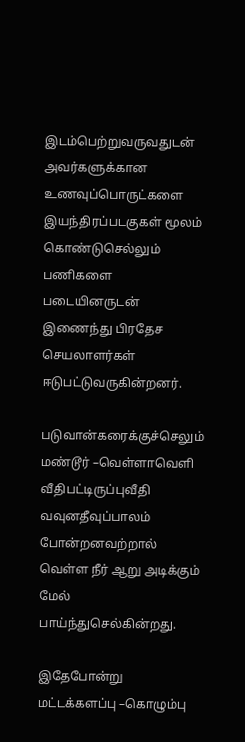இடம்பெற்றுவருவதுடன் அவர்களுக்கான உணவுப்பொருட்களை இயந்திரப்படகுகள் மூலம் கொண்டுசெல்லும் பணிகளை படையினருடன் இணைந்து பிரதேச செயலாளர்கள் ஈடுபட்டுவருகின்றனர்.

படுவான்கரைக்குச்செலும் மண்டூர் –வெள்ளாவெளி வீதிபட்டிருப்புவீதி வவுனதீவுப்பாலம் போன்றனவற்றால் வெள்ள நீர் ஆறு அடிக்கும் மேல் பாய்ந்துசெல்கின்றது.

இதேபோன்று மட்டக்களப்பு –கொழும்பு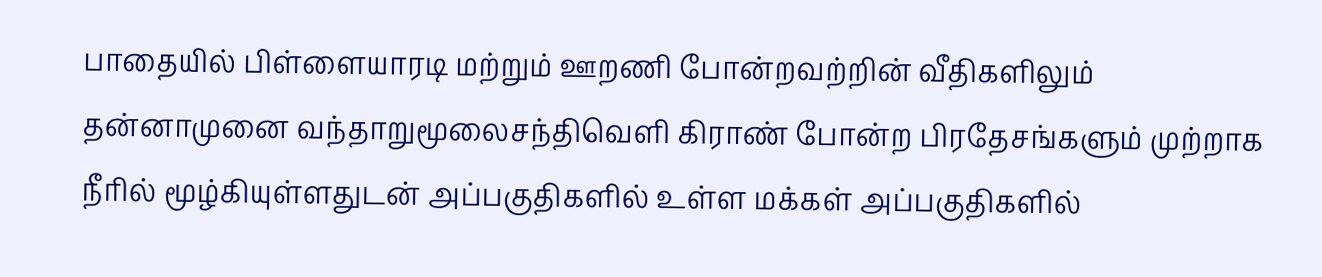பாதையில் பிள்ளையாரடி மற்றும் ஊறணி போன்றவற்றின் வீதிகளிலும் தன்னாமுனை வந்தாறுமூலைசந்திவெளி கிராண் போன்ற பிரதேசங்களும் முற்றாக நீரில் மூழ்கியுள்ளதுடன் அப்பகுதிகளில் உள்ள மக்கள் அப்பகுதிகளில்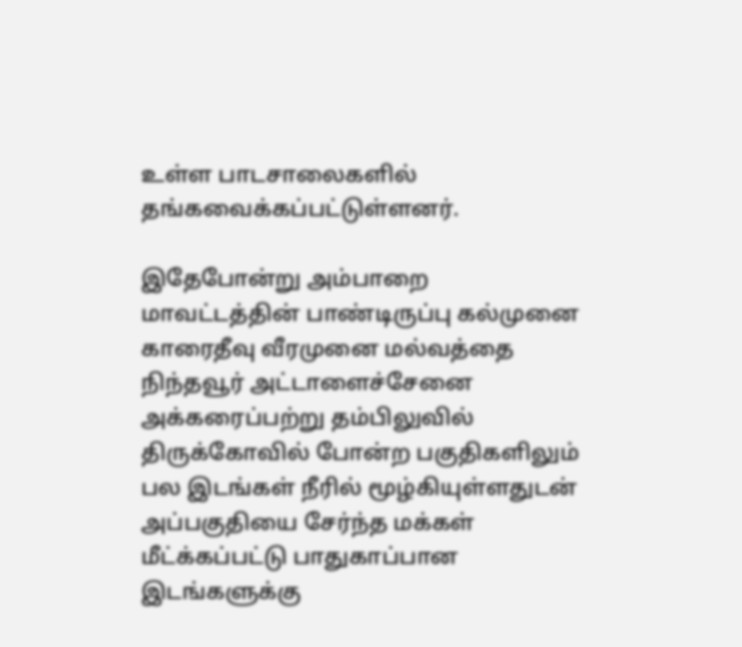உள்ள பாடசாலைகளில் தங்கவைக்கப்பட்டுள்ளனர்.

இதேபோன்று அம்பாறை மாவட்டத்தின் பாண்டிருப்பு கல்முனை காரைதீவு வீரமுனை மல்வத்தை நிந்தவூர் அட்டாளைச்சேனை அக்கரைப்பற்று தம்பிலுவில் திருக்கோவில் போன்ற பகுதிகளிலும் பல இடங்கள் நீரில் மூழ்கியுள்ளதுடன் அப்பகுதியை சேர்ந்த மக்கள் மீட்க்கப்பட்டு பாதுகாப்பான இடங்களுக்கு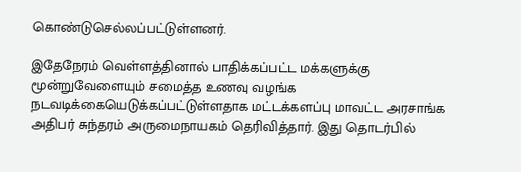கொண்டுசெல்லப்பட்டுள்ளனர்.

இதேநேரம் வெள்ளத்தினால் பாதிக்கப்பட்ட மக்களுக்கு மூன்றுவேளையும் சமைத்த உணவு வழங்க நடவடிக்கையெடுக்கப்பட்டுள்ளதாக மட்டக்களப்பு மாவட்ட அரசாங்க அதிபர் சுந்தரம் அருமைநாயகம் தெரிவித்தார். இது தொடர்பில்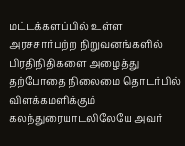மட்டக்களப்பில் உள்ள அரசசார்பற்ற நிறுவனங்களில் பிரதிநிதிகளை அழைத்து தற்போதை நிலைமை தொடர்பில் விளக்கமளிக்கும் கலந்துரையாடலிலேயே அவர்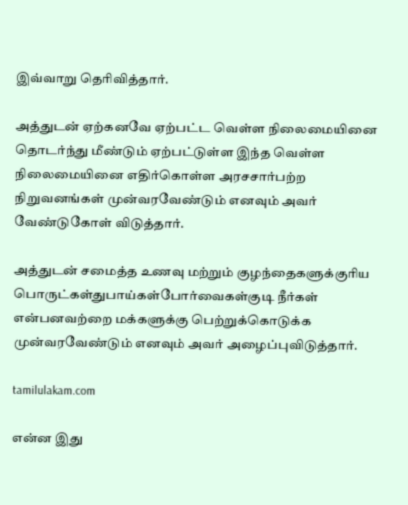இவ்வாறு தெரிவித்தார்.

அத்துடன் ஏற்கனவே ஏற்பட்ட வெள்ள நிலைமையினை தொடர்ந்து மீண்டும் ஏற்பட்டுள்ள இந்த வெள்ள நிலைமையினை எதிர்கொள்ள அரசசார்பற்ற நிறுவனங்கள் முன்வரவேண்டும் எனவும் அவர் வேண்டுகோள் விடுத்தார்.

அத்துடன் சமைத்த உணவு மற்றும் குழந்தைகளுக்குரிய பொருட்கள்துபாய்கள்போர்வைகள்குடி நீர்கள் என்பனவற்றை மக்களுக்கு பெற்றுக்கொடுக்க முன்வரவேண்டும் எனவும் அவர் அழைப்புவிடுத்தார்.

tamilulakam.com

என்ன இது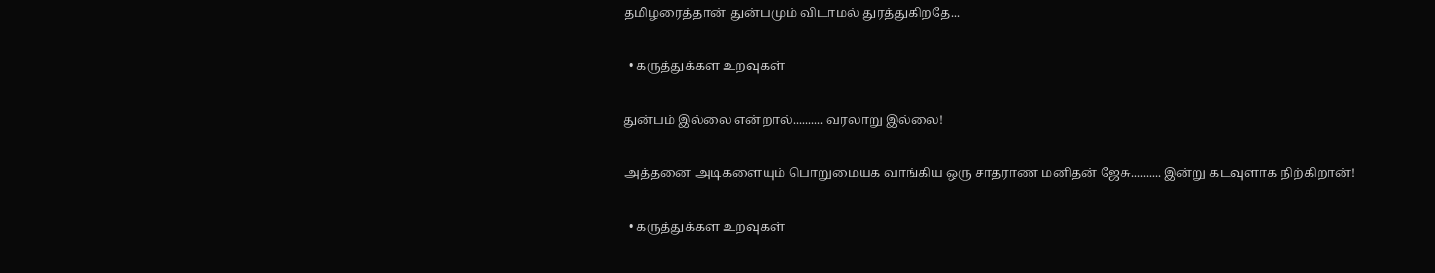தமிழரைத்தான் துன்பமும் விடாமல் துரத்துகிறதே...

  • கருத்துக்கள உறவுகள்

துன்பம் இல்லை என்றால்.......... வரலாறு இல்லை!

அத்தனை அடிகளையும் பொறுமையக வாங்கிய ஒரு சாதராண மனிதன் ஜேசு.......... இன்று கடவுளாக நிற்கிறான்!

  • கருத்துக்கள உறவுகள்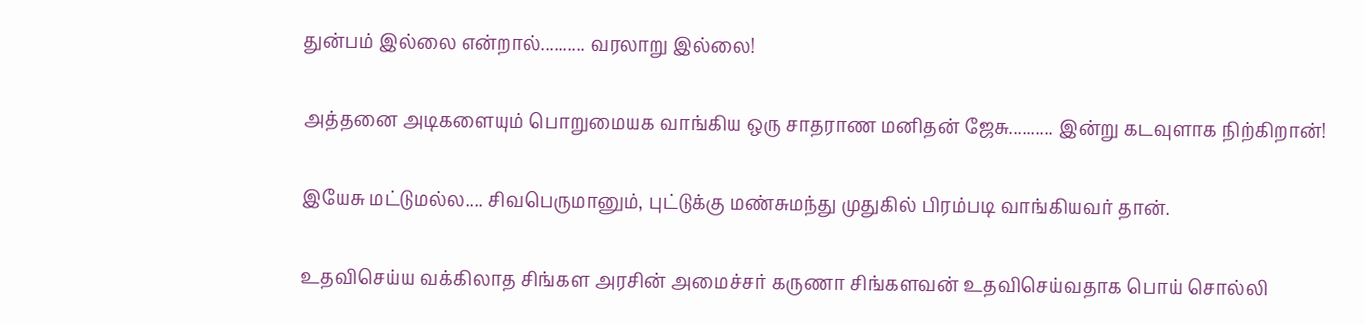துன்பம் இல்லை என்றால்.......... வரலாறு இல்லை!

அத்தனை அடிகளையும் பொறுமையக வாங்கிய ஒரு சாதராண மனிதன் ஜேசு.......... இன்று கடவுளாக நிற்கிறான்!

இயேசு மட்டுமல்ல.... சிவபெருமானும், புட்டுக்கு மண்சுமந்து முதுகில் பிரம்படி வாங்கியவர் தான்.

உதவிசெய்ய வக்கிலாத சிங்கள அரசின் அமைச்சர் கருணா சிங்களவன் உதவிசெய்வதாக பொய் சொல்லி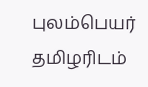புலம்பெயர் தமிழரிடம்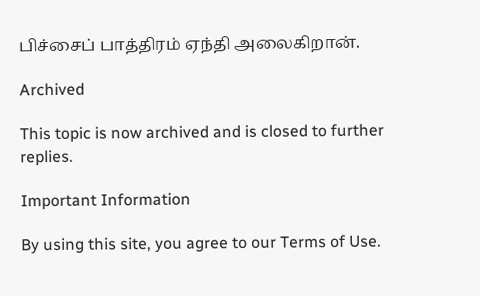பிச்சைப் பாத்திரம் ஏந்தி அலைகிறான்.

Archived

This topic is now archived and is closed to further replies.

Important Information

By using this site, you agree to our Terms of Use.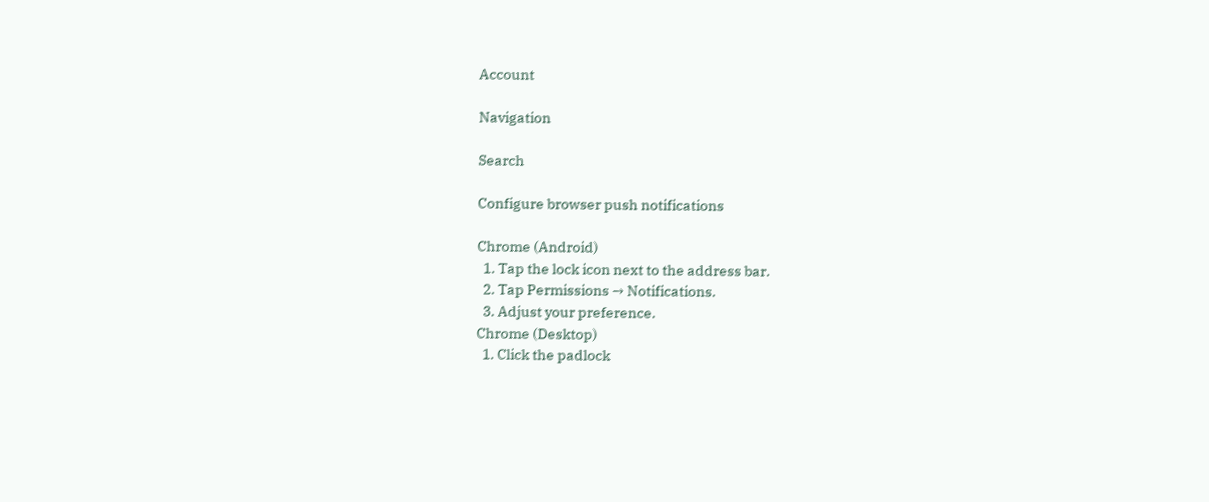Account

Navigation

Search

Configure browser push notifications

Chrome (Android)
  1. Tap the lock icon next to the address bar.
  2. Tap Permissions → Notifications.
  3. Adjust your preference.
Chrome (Desktop)
  1. Click the padlock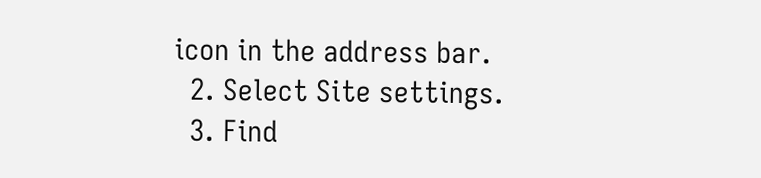icon in the address bar.
  2. Select Site settings.
  3. Find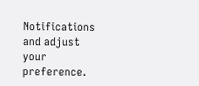Notifications and adjust your preference.